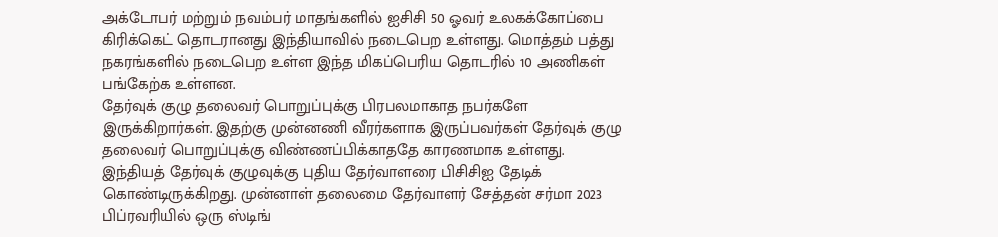அக்டோபர் மற்றும் நவம்பர் மாதங்களில் ஐசிசி 50 ஓவர் உலகக்கோப்பை கிரிக்கெட் தொடரானது இந்தியாவில் நடைபெற உள்ளது. மொத்தம் பத்து நகரங்களில் நடைபெற உள்ள இந்த மிகப்பெரிய தொடரில் 10 அணிகள் பங்கேற்க உள்ளன.
தேர்வுக் குழு தலைவர் பொறுப்புக்கு பிரபலமாகாத நபர்களே இருக்கிறார்கள். இதற்கு முன்னணி வீரர்களாக இருப்பவர்கள் தேர்வுக் குழு தலைவர் பொறுப்புக்கு விண்ணப்பிக்காததே காரணமாக உள்ளது.
இந்தியத் தேர்வுக் குழுவுக்கு புதிய தேர்வாளரை பிசிசிஐ தேடிக் கொண்டிருக்கிறது. முன்னாள் தலைமை தேர்வாளர் சேத்தன் சர்மா 2023 பிப்ரவரியில் ஒரு ஸ்டிங்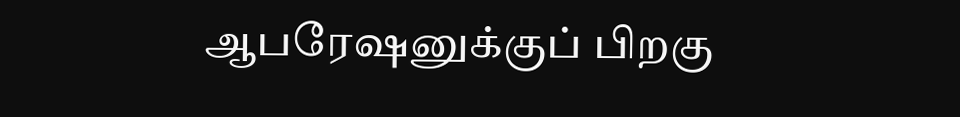ஆபரேஷனுக்குப் பிறகு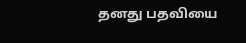தனது பதவியை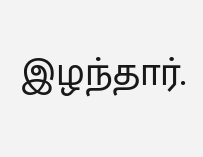இழந்தார்.